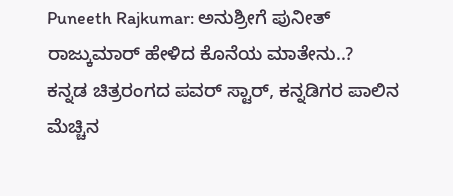Puneeth Rajkumar: ಅನುಶ್ರೀಗೆ ಪುನೀತ್ ರಾಜ್ಕುಮಾರ್ ಹೇಳಿದ ಕೊನೆಯ ಮಾತೇನು..?
ಕನ್ನಡ ಚಿತ್ರರಂಗದ ಪವರ್ ಸ್ಟಾರ್, ಕನ್ನಡಿಗರ ಪಾಲಿನ ಮೆಚ್ಚಿನ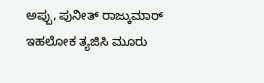ಅಪ್ಪು, ಪುನೀತ್ ರಾಜ್ಕುಮಾರ್ ಇಹಲೋಕ ತ್ಯಜಿಸಿ ಮೂರು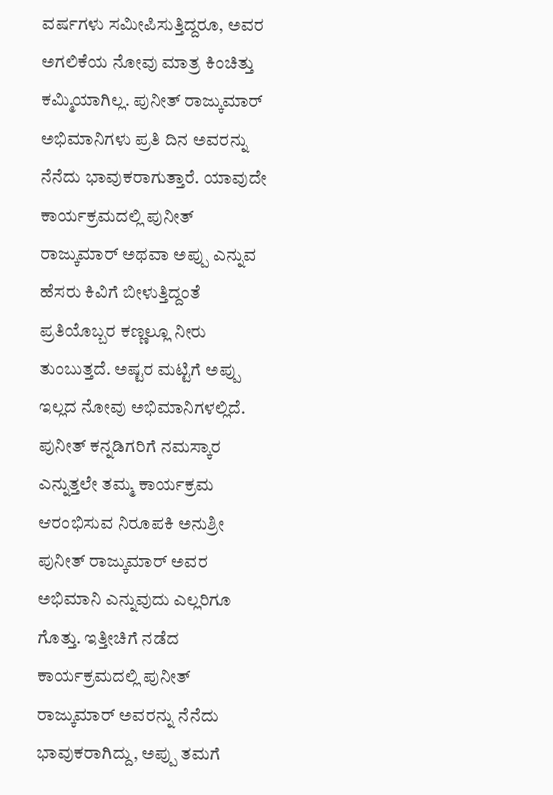ವರ್ಷಗಳು ಸಮೀಪಿಸುತ್ತಿದ್ದರೂ, ಅವರ ಅಗಲಿಕೆಯ ನೋವು ಮಾತ್ರ ಕಿಂಚಿತ್ತು ಕಮ್ಮಿಯಾಗಿಲ್ಲ. ಪುನೀತ್ ರಾಜ್ಕುಮಾರ್ ಅಭಿಮಾನಿಗಳು ಪ್ರತಿ ದಿನ ಅವರನ್ನು ನೆನೆದು ಭಾವುಕರಾಗುತ್ತಾರೆ. ಯಾವುದೇ ಕಾರ್ಯಕ್ರಮದಲ್ಲಿ ಪುನೀತ್ ರಾಜ್ಕುಮಾರ್ ಅಥವಾ ಅಪ್ಪು ಎನ್ನುವ ಹೆಸರು ಕಿವಿಗೆ ಬೀಳುತ್ತಿದ್ದಂತೆ ಪ್ರತಿಯೊಬ್ಬರ ಕಣ್ಣಲ್ಲೂ ನೀರು ತುಂಬುತ್ತದೆ. ಅಷ್ಟರ ಮಟ್ಟಿಗೆ ಅಪ್ಪು ಇಲ್ಲದ ನೋವು ಅಭಿಮಾನಿಗಳಲ್ಲಿದೆ.
ಪುನೀತ್ ಕನ್ನಡಿಗರಿಗೆ ನಮಸ್ಕಾರ ಎನ್ನುತ್ತಲೇ ತಮ್ಮ ಕಾರ್ಯಕ್ರಮ ಆರಂಭಿಸುವ ನಿರೂಪಕಿ ಅನುಶ್ರೀ ಪುನೀತ್ ರಾಜ್ಕುಮಾರ್ ಅವರ ಅಭಿಮಾನಿ ಎನ್ನುವುದು ಎಲ್ಲರಿಗೂ ಗೊತ್ತು. ಇತ್ತೀಚಿಗೆ ನಡೆದ ಕಾರ್ಯಕ್ರಮದಲ್ಲಿ ಪುನೀತ್ ರಾಜ್ಕುಮಾರ್ ಅವರನ್ನು ನೆನೆದು ಭಾವುಕರಾಗಿದ್ದು, ಅಪ್ಪು ತಮಗೆ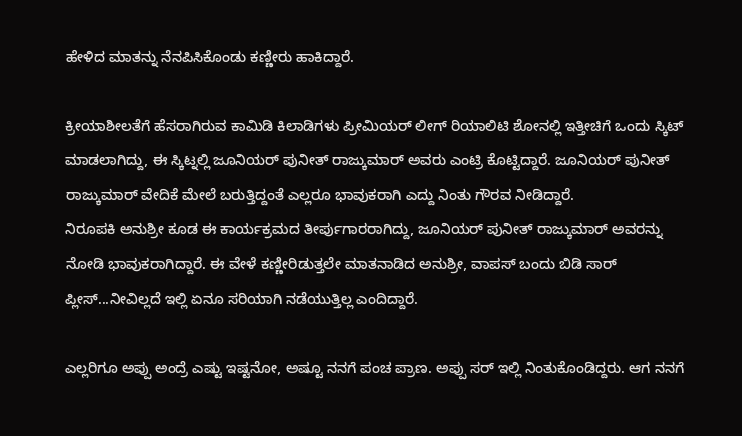ಹೇಳಿದ ಮಾತನ್ನು ನೆನಪಿಸಿಕೊಂಡು ಕಣ್ಣೀರು ಹಾಕಿದ್ದಾರೆ.

ಕ್ರೀಯಾಶೀಲತೆಗೆ ಹೆಸರಾಗಿರುವ ಕಾಮಿಡಿ ಕಿಲಾಡಿಗಳು ಪ್ರೀಮಿಯರ್ ಲೀಗ್ ರಿಯಾಲಿಟಿ ಶೋನಲ್ಲಿ ಇತ್ತೀಚಿಗೆ ಒಂದು ಸ್ಕಿಟ್ ಮಾಡಲಾಗಿದ್ದು, ಈ ಸ್ಕಿಟ್ನಲ್ಲಿ ಜೂನಿಯರ್ ಪುನೀತ್ ರಾಜ್ಕುಮಾರ್ ಅವರು ಎಂಟ್ರಿ ಕೊಟ್ಟಿದ್ದಾರೆ. ಜೂನಿಯರ್ ಪುನೀತ್ ರಾಜ್ಕುಮಾರ್ ವೇದಿಕೆ ಮೇಲೆ ಬರುತ್ತಿದ್ದಂತೆ ಎಲ್ಲರೂ ಭಾವುಕರಾಗಿ ಎದ್ದು ನಿಂತು ಗೌರವ ನೀಡಿದ್ದಾರೆ.
ನಿರೂಪಕಿ ಅನುಶ್ರೀ ಕೂಡ ಈ ಕಾರ್ಯಕ್ರಮದ ತೀರ್ಪುಗಾರರಾಗಿದ್ದು, ಜೂನಿಯರ್ ಪುನೀತ್ ರಾಜ್ಕುಮಾರ್ ಅವರನ್ನು ನೋಡಿ ಭಾವುಕರಾಗಿದ್ದಾರೆ. ಈ ವೇಳೆ ಕಣ್ಣೀರಿಡುತ್ತಲೇ ಮಾತನಾಡಿದ ಅನುಶ್ರೀ, ವಾಪಸ್ ಬಂದು ಬಿಡಿ ಸಾರ್ ಪ್ಲೀಸ್...ನೀವಿಲ್ಲದೆ ಇಲ್ಲಿ ಏನೂ ಸರಿಯಾಗಿ ನಡೆಯುತ್ತಿಲ್ಲ ಎಂದಿದ್ದಾರೆ.

ಎಲ್ಲರಿಗೂ ಅಪ್ಪು ಅಂದ್ರೆ ಎಷ್ಟು ಇಷ್ಟನೋ, ಅಷ್ಟೂ ನನಗೆ ಪಂಚ ಪ್ರಾಣ. ಅಪ್ಪು ಸರ್ ಇಲ್ಲಿ ನಿಂತುಕೊಂಡಿದ್ದರು. ಆಗ ನನಗೆ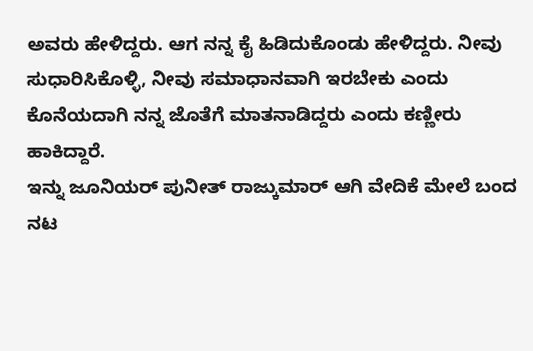ಅವರು ಹೇಳಿದ್ದರು. ಆಗ ನನ್ನ ಕೈ ಹಿಡಿದುಕೊಂಡು ಹೇಳಿದ್ದರು. ನೀವು ಸುಧಾರಿಸಿಕೊಳ್ಳಿ, ನೀವು ಸಮಾಧಾನವಾಗಿ ಇರಬೇಕು ಎಂದು ಕೊನೆಯದಾಗಿ ನನ್ನ ಜೊತೆಗೆ ಮಾತನಾಡಿದ್ದರು ಎಂದು ಕಣ್ಣೀರು ಹಾಕಿದ್ದಾರೆ.
ಇನ್ನು ಜೂನಿಯರ್ ಪುನೀತ್ ರಾಜ್ಕುಮಾರ್ ಆಗಿ ವೇದಿಕೆ ಮೇಲೆ ಬಂದ ನಟ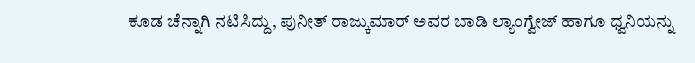ಕೂಡ ಚೆನ್ನಾಗಿ ನಟಿಸಿದ್ದು, ಪುನೀತ್ ರಾಜ್ಕುಮಾರ್ ಅವರ ಬಾಡಿ ಲ್ಯಾಂಗ್ವೇಜ್ ಹಾಗೂ ಧ್ವನಿಯನ್ನು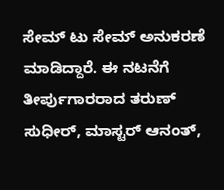ಸೇಮ್ ಟು ಸೇಮ್ ಅನುಕರಣೆ ಮಾಡಿದ್ದಾರೆ. ಈ ನಟನೆಗೆ ತೀರ್ಪುಗಾರರಾದ ತರುಣ್ ಸುಧೀರ್, ಮಾಸ್ಟರ್ ಆನಂತ್,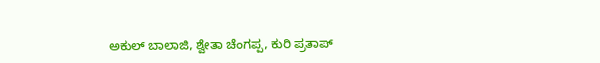ಅಕುಲ್ ಬಾಲಾಜಿ, ಶ್ವೇತಾ ಚೆಂಗಪ್ಪ, ಕುರಿ ಪ್ರತಾಪ್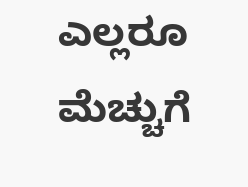ಎಲ್ಲರೂ ಮೆಚ್ಚುಗೆ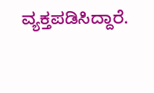ವ್ಯಕ್ತಪಡಿಸಿದ್ದಾರೆ.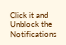Click it and Unblock the Notifications